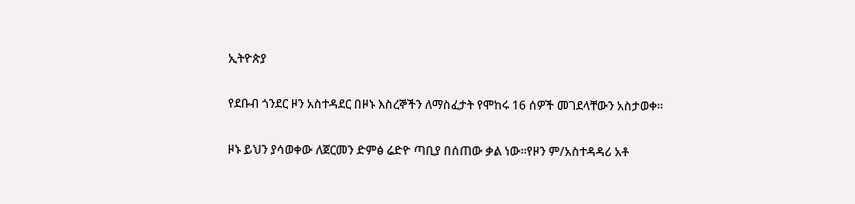ኢትዮጵያ

የደቡብ ጎንደር ዞን አስተዳደር በዞኑ እስረኞችን ለማስፈታት የሞከሩ 16 ሰዎች መገደላቸውን አስታወቀ።

ዞኑ ይህን ያሳወቀው ለጀርመን ድምፅ ሬድዮ ጣቢያ በሰጠው ቃል ነው።የዞን ም/አስተዳዳሪ አቶ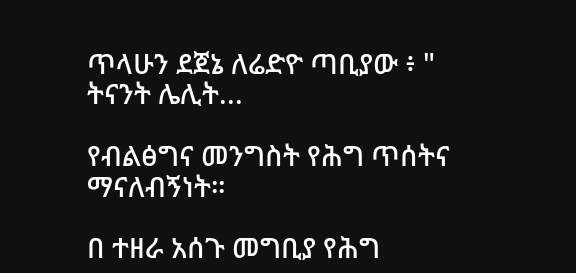ጥላሁን ደጀኔ ለሬድዮ ጣቢያው ፥ " ትናንት ሌሊት...

የብልፅግና መንግስት የሕግ ጥሰትና ማናለብኝነት።

በ ተዘራ አሰጉ መግቢያ የሕግ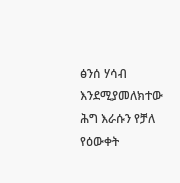ፅንሰ ሃሳብ እንደሚያመለክተው ሕግ እራሱን የቻለ የዕውቀት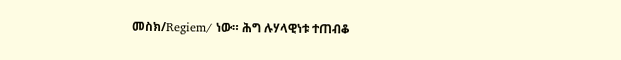መስክ/Regiem/ ነው። ሕግ ሉሃላዊነቱ ተጠብቆ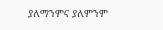ያለማንምና ያለምንም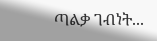ጣልቃ ገብነት...